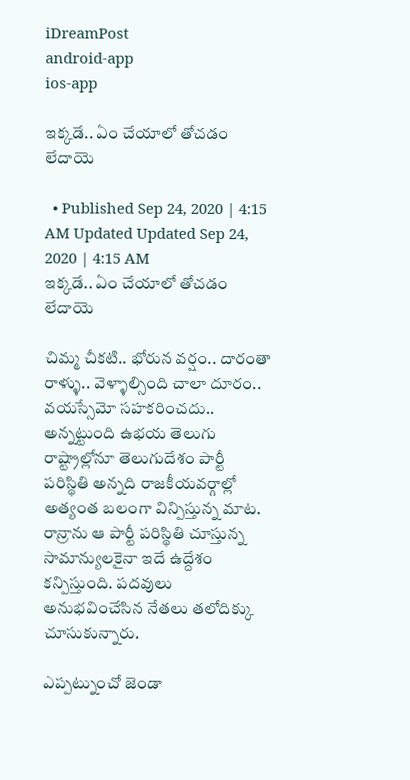iDreamPost
android-app
ios-app

ఇక్కడే.. ఏం చేయాలో తోచడం లేదాయె

  • Published Sep 24, 2020 | 4:15 AM Updated Updated Sep 24, 2020 | 4:15 AM
ఇక్కడే.. ఏం చేయాలో తోచడం లేదాయె

చిమ్మ చీకటి.. భోరున వర్షం.. దారంతా రాళ్ళు.. వెళ్ళాల్సింది చాలా దూరం.. వయస్సేమో సహకరించదు.. అన్నట్టుంది ఉభయ తెలుగు రాష్ట్రాల్లోనూ తెలుగుదేశం పార్టీ పరిస్థితి అన్నది రాజకీయవర్గాల్లో అత్యంత బలంగా విన్పిస్తున్న మాట. రాన్రాను ఆ పార్టీ పరిస్థితి చూస్తున్న సామాన్యులకైనా ఇదే ఉద్దేశం కన్పిస్తుంది. పదవులు అనుభవించేసిన నేతలు తలోదిక్కు చూసుకున్నారు.

ఎప్పట్నుంచో జెండా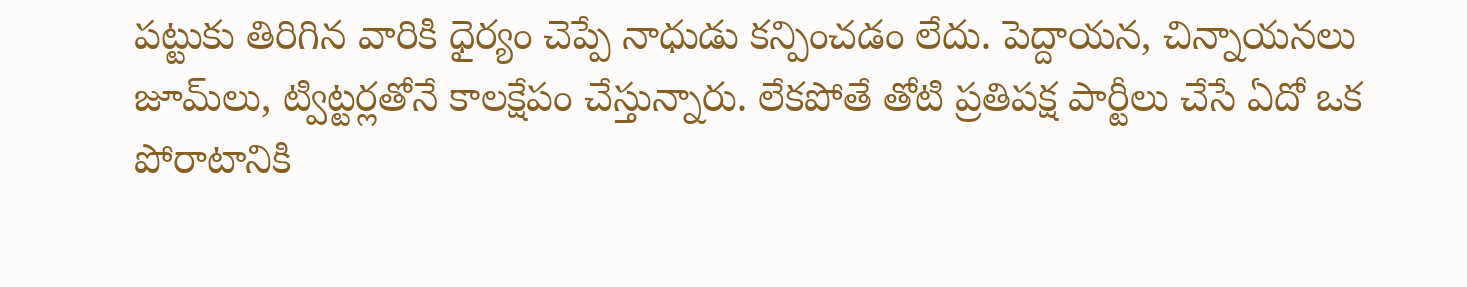పట్టుకు తిరిగిన వారికి ధైర్యం చెప్పే నాధుడు కన్పించడం లేదు. పెద్దాయన, చిన్నాయనలు జూమ్‌లు, ట్విట్టర్లతోనే కాలక్షేపం చేస్తున్నారు. లేకపోతే తోటి ప్రతిపక్ష పార్టీలు చేసే ఏదో ఒక పోరాటానికి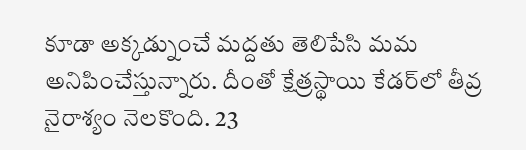కూడా అక్కడ్నుంచే మద్దతు తెలిపేసి మమ అనిపించేస్తున్నారు. దీంతో క్షేత్రస్థాయి కేడర్‌లో తీవ్ర నైరాశ్యం నెలకొంది. 23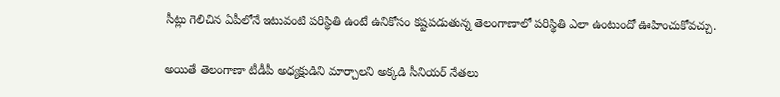సీట్లు గెలిచిన ఏపీలోనే ఇటువంటి పరిస్థితి ఉంటే ఉనికోసం కష్టపడుతున్న తెలంగాణాలో పరిస్థితి ఎలా ఉంటుందో ఊహించుకోవచ్చు.

అయితే తెలంగాణా టీడీపీ అధ్యక్షుడిని మార్చాలని అక్కడి సీనియర్‌ నేతలు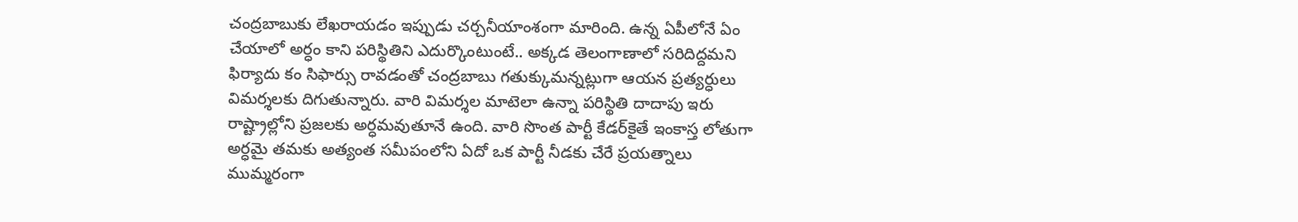చంద్రబాబుకు లేఖరాయడం ఇప్పుడు చర్చనీయాంశంగా మారింది. ఉన్న ఏపీలోనే ఏం చేయాలో అర్ధం కాని పరిస్థితిని ఎదుర్కొంటుంటే.. అక్కడ తెలంగాణాలో సరిదిద్దమని ఫిర్యాదు కం సిఫార్సు రావడంతో చంద్రబాబు గతుక్కుమన్నట్లుగా ఆయన ప్రత్యర్ధులు విమర్శలకు దిగుతున్నారు. వారి విమర్శల మాటెలా ఉన్నా పరిస్థితి దాదాపు ఇరు రాష్ట్రాల్లోని ప్రజలకు అర్ధమవుతూనే ఉంది. వారి సొంత పార్టీ కేడర్‌కైతే ఇంకాస్త లోతుగా అర్ధమై తమకు అత్యంత సమీపంలోని ఏదో ఒక పార్టీ నీడకు చేరే ప్రయత్నాలు ముమ్మరంగా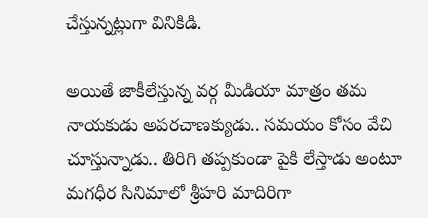చేస్తున్నట్లుగా వినికిడి.

అయితే జాకీలేస్తున్న వర్గ మీడియా మాత్రం తమ నాయకుడు అపరచాణక్యుడు.. సమయం కోసం వేచి చూస్తున్నాడు.. తిరిగి తప్పకుండా పైకి లేస్తాడు అంటూ మగధీర సినిమాలో శ్రీహరి మాదిరిగా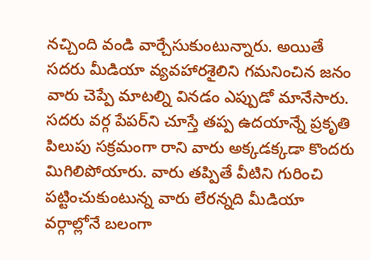నచ్చింది వండి వార్చేసుకుంటున్నారు. అయితే సదరు మీడియా వ్యవహారశైలిని గమనించిన జనం వారు చెప్పే మాటల్ని వినడం ఎప్పుడో మానేసారు. సదరు వర్గ పేపర్‌ని చూస్తే తప్ప ఉదయాన్నే ప్రకృతి పిలుపు సక్రమంగా రాని వారు అక్కడక్కడా కొందరు మిగిలిపోయారు. వారు తప్పితే వీటిని గురించి పట్టించుకుంటున్న వారు లేరన్నది మీడియా వర్గాల్లోనే బలంగా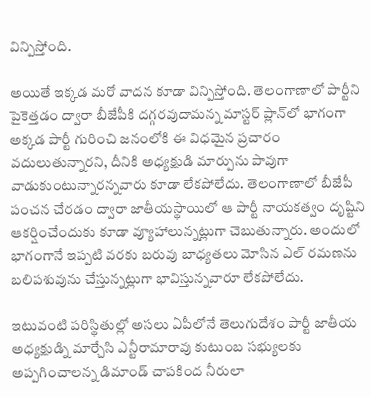విన్పిస్తోంది.

అయితే ఇక్కడ మరో వాదన కూడా విన్పిస్తోంది. తెలంగాణాలో పార్టీని పైకెత్తడం ద్వారా బీజేపీకి దగ్గరవుదామన్న మాస్టర్‌ ప్లాన్‌లో భాగంగా అక్కడ పార్టీ గురించి జనంలోకి ఈ విధమైన ప్రచారం వదులుతున్నారని, దీనికి అధ్యక్షుడి మార్పును పావుగా వాడుకుంటున్నారన్నవారు కూడా లేకపోలేదు. తెలంగాణాలో బీజేపీ పంచన చేరడం ద్వారా జాతీయస్థాయిలో ఆ పార్టీ నాయకత్వం దృష్టిని ఆకర్షించేందుకు కూడా వ్యూహాలున్నట్లుగా చెబుతున్నారు. అందులో భాగంగానే ఇప్పటి వరకు బరువు బాధ్యతలు మోసిన ఎల్‌ రమణను బలిపశువును చేస్తున్నట్లుగా భావిస్తున్నవారూ లేకపోలేదు.

ఇటువంటి పరిస్థితుల్లో అసలు ఏపీలోనే తెలుగుదేశం పార్టీ జాతీయ అధ్యక్షుడ్ని మార్చేసి ఎన్టీరామారావు కుటుంబ సభ్యులకు అప్పగించాలన్న డిమాండ్‌ చాపకింద నీరులా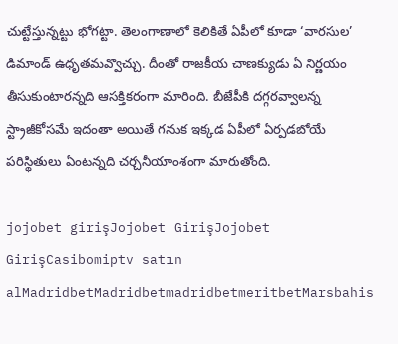చుట్టేస్తున్నట్టు భోగట్టా. తెలంగాణాలో కెలికితే ఏపీలో కూడా ‘వారసుల’ డిమాండ్‌ ఉధృతమవ్వొచ్చు. దీంతో రాజకీయ చాణక్యుడు ఏ నిర్ణయం తీసుకుంటారన్నది ఆసక్తికరంగా మారింది. బీజేపీకి దగ్గరవ్వాలన్న స్ట్రాజీకోసమే ఇదంతా అయితే గనుక ఇక్కడ ఏపీలో ఏర్పడబోయే పరిస్థితులు ఏంటన్నది చర్చనీయాంశంగా మారుతోంది.

jojobet girişJojobet GirişJojobet GirişCasibomiptv satın alMadridbetMadridbetmadridbetmeritbetMarsbahis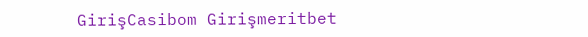GirişCasibom Girişmeritbet